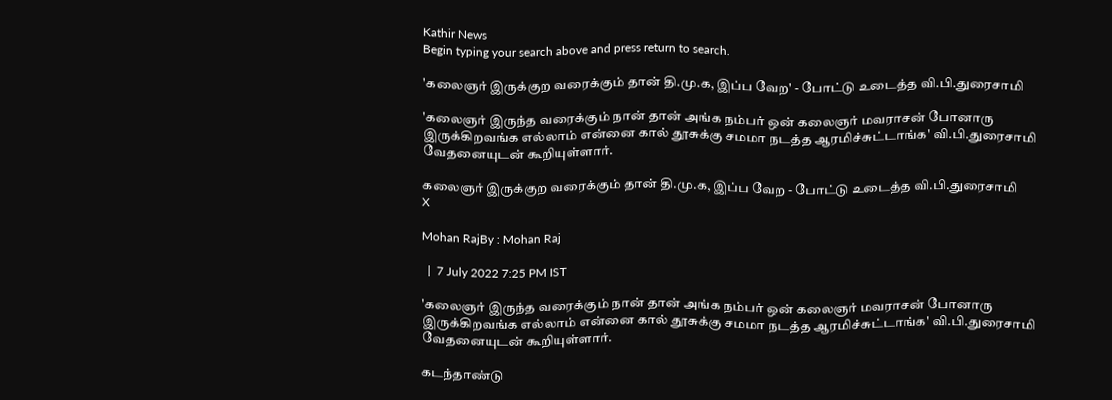Kathir News
Begin typing your search above and press return to search.

'கலைஞர் இருக்குற வரைக்கும் தான் தி.மு.க, இப்ப வேற' - போட்டு உடைத்த வி.பி.துரைசாமி

'கலைஞர் இருந்த வரைக்கும் நான் தான் அங்க நம்பர் ஒன் கலைஞர் மவராசன் போனாரு இருக்கிறவங்க எல்லாம் என்னை கால் தூசுக்கு சமமா நடத்த ஆரமிச்சுட்டாங்க' வி.பி.துரைசாமி வேதனையுடன் கூறியுள்ளார்.

கலைஞர் இருக்குற வரைக்கும் தான் தி.மு.க, இப்ப வேற - போட்டு உடைத்த வி.பி.துரைசாமி
X

Mohan RajBy : Mohan Raj

  |  7 July 2022 7:25 PM IST

'கலைஞர் இருந்த வரைக்கும் நான் தான் அங்க நம்பர் ஒன் கலைஞர் மவராசன் போனாரு இருக்கிறவங்க எல்லாம் என்னை கால் தூசுக்கு சமமா நடத்த ஆரமிச்சுட்டாங்க' வி.பி.துரைசாமி வேதனையுடன் கூறியுள்ளார்.

கடந்தாண்டு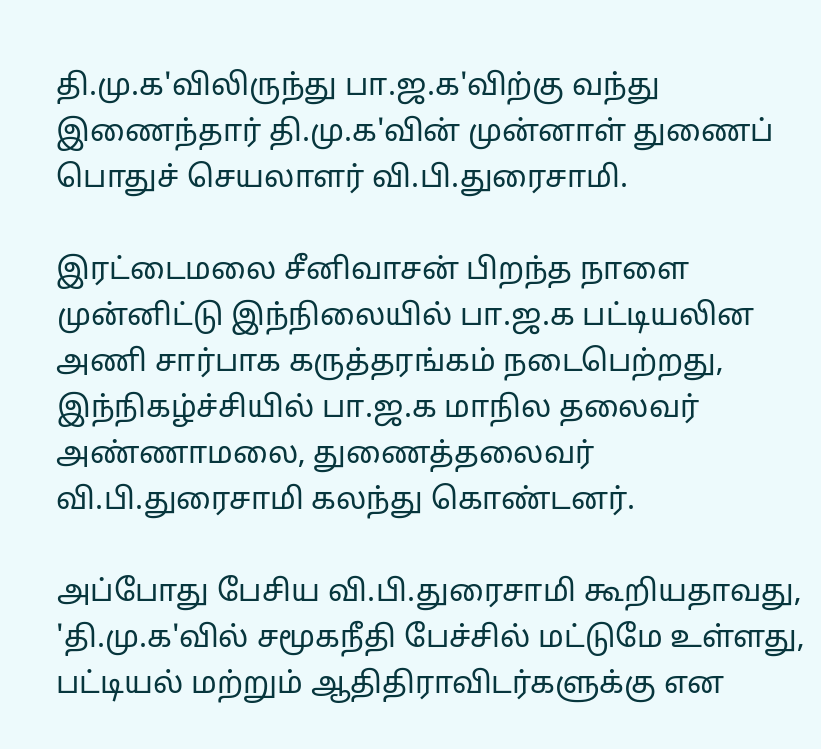தி.மு.க'விலிருந்து பா.ஜ.க'விற்கு வந்து இணைந்தார் தி.மு.க'வின் முன்னாள் துணைப் பொதுச் செயலாளர் வி.பி.துரைசாமி.

இரட்டைமலை சீனிவாசன் பிறந்த நாளை முன்னிட்டு இந்நிலையில் பா.ஜ.க பட்டியலின அணி சார்பாக கருத்தரங்கம் நடைபெற்றது, இந்நிகழ்ச்சியில் பா.ஜ.க மாநில தலைவர் அண்ணாமலை, துணைத்தலைவர் வி.பி.துரைசாமி கலந்து கொண்டனர்.

அப்போது பேசிய வி.பி.துரைசாமி கூறியதாவது, 'தி.மு.க'வில் சமூகநீதி பேச்சில் மட்டுமே உள்ளது, பட்டியல் மற்றும் ஆதிதிராவிடர்களுக்கு என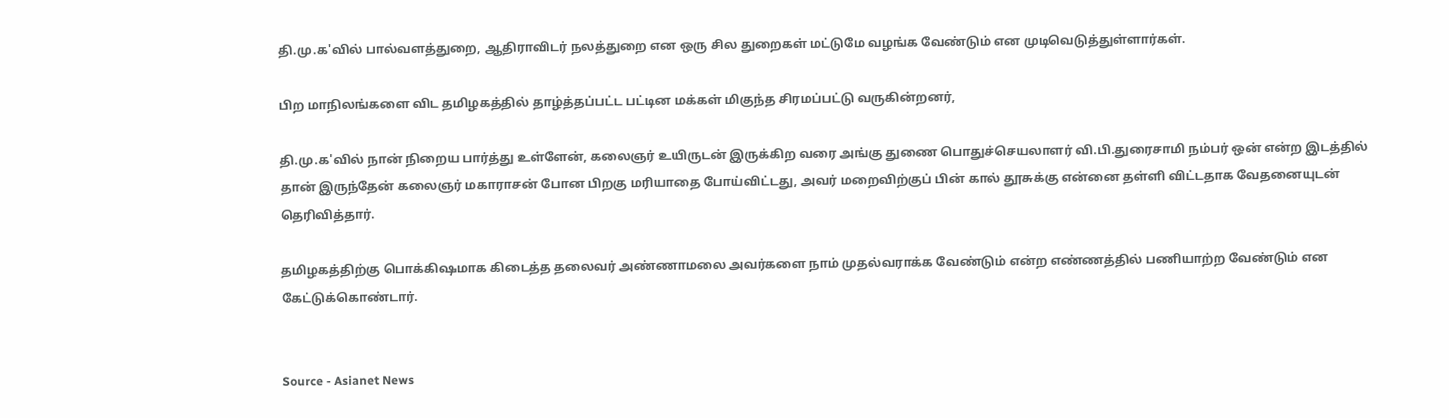தி.மு.க'வில் பால்வளத்துறை, ஆதிராவிடர் நலத்துறை என ஒரு சில துறைகள் மட்டுமே வழங்க வேண்டும் என முடிவெடுத்துள்ளார்கள்.

பிற மாநிலங்களை விட தமிழகத்தில் தாழ்த்தப்பட்ட பட்டின மக்கள் மிகுந்த சிரமப்பட்டு வருகின்றனர்,

தி.மு.க'வில் நான் நிறைய பார்த்து உள்ளேன், கலைஞர் உயிருடன் இருக்கிற வரை அங்கு துணை பொதுச்செயலாளர் வி.பி.துரைசாமி நம்பர் ஒன் என்ற இடத்தில் தான் இருந்தேன் கலைஞர் மகாராசன் போன பிறகு மரியாதை போய்விட்டது, அவர் மறைவிற்குப் பின் கால் தூசுக்கு என்னை தள்ளி விட்டதாக வேதனையுடன் தெரிவித்தார்.

தமிழகத்திற்கு பொக்கிஷமாக கிடைத்த தலைவர் அண்ணாமலை அவர்களை நாம் முதல்வராக்க வேண்டும் என்ற எண்ணத்தில் பணியாற்ற வேண்டும் என கேட்டுக்கொண்டார்.


Source - Asianet News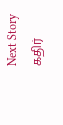Next Story
கதிர்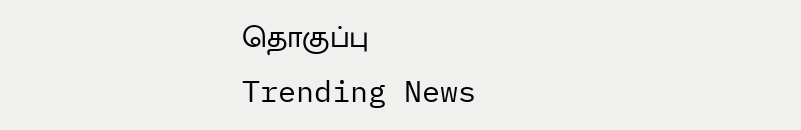தொகுப்பு
Trending News